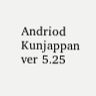Andriod Kunjappan ver 5.25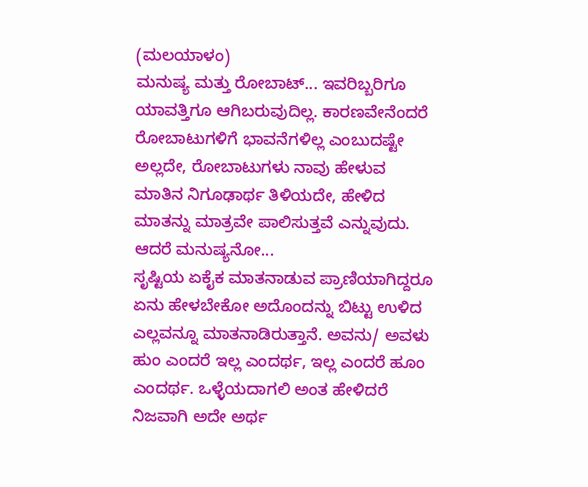(ಮಲಯಾಳಂ)
ಮನುಷ್ಯ ಮತ್ತು ರೋಬಾಟ್... ಇವರಿಬ್ಬರಿಗೂ ಯಾವತ್ತಿಗೂ ಆಗಿಬರುವುದಿಲ್ಲ. ಕಾರಣವೇನೆಂದರೆ ರೋಬಾಟುಗಳಿಗೆ ಭಾವನೆಗಳಿಲ್ಲ ಎಂಬುದಷ್ಟೇ ಅಲ್ಲದೇ, ರೋಬಾಟುಗಳು ನಾವು ಹೇಳುವ ಮಾತಿನ ನಿಗೂಢಾರ್ಥ ತಿಳಿಯದೇ, ಹೇಳಿದ ಮಾತನ್ನು ಮಾತ್ರವೇ ಪಾಲಿಸುತ್ತವೆ ಎನ್ನುವುದು.
ಆದರೆ ಮನುಷ್ಯನೋ...
ಸೃಷ್ಟಿಯ ಏಕೈಕ ಮಾತನಾಡುವ ಪ್ರಾಣಿಯಾಗಿದ್ದರೂ ಏನು ಹೇಳಬೇಕೋ ಅದೊಂದನ್ನು ಬಿಟ್ಟು ಉಳಿದ ಎಲ್ಲವನ್ನೂ ಮಾತನಾಡಿರುತ್ತಾನೆ. ಅವನು/ ಅವಳು ಹುಂ ಎಂದರೆ ಇಲ್ಲ ಎಂದರ್ಥ, ಇಲ್ಲ ಎಂದರೆ ಹೂಂ ಎಂದರ್ಥ. ಒಳ್ಳೆಯದಾಗಲಿ ಅಂತ ಹೇಳಿದರೆ ನಿಜವಾಗಿ ಅದೇ ಅರ್ಥ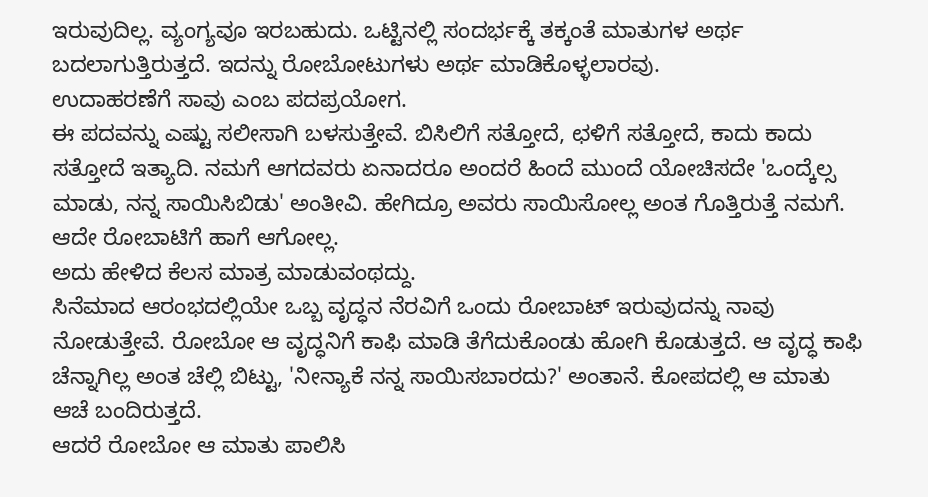ಇರುವುದಿಲ್ಲ. ವ್ಯಂಗ್ಯವೂ ಇರಬಹುದು. ಒಟ್ಟಿನಲ್ಲಿ ಸಂದರ್ಭಕ್ಕೆ ತಕ್ಕಂತೆ ಮಾತುಗಳ ಅರ್ಥ ಬದಲಾಗುತ್ತಿರುತ್ತದೆ. ಇದನ್ನು ರೋಬೋಟುಗಳು ಅರ್ಥ ಮಾಡಿಕೊಳ್ಳಲಾರವು.
ಉದಾಹರಣೆಗೆ ಸಾವು ಎಂಬ ಪದಪ್ರಯೋಗ.
ಈ ಪದವನ್ನು ಎಷ್ಟು ಸಲೀಸಾಗಿ ಬಳಸುತ್ತೇವೆ. ಬಿಸಿಲಿಗೆ ಸತ್ತೋದೆ, ಛಳಿಗೆ ಸತ್ತೋದೆ, ಕಾದು ಕಾದು ಸತ್ತೋದೆ ಇತ್ಯಾದಿ. ನಮಗೆ ಆಗದವರು ಏನಾದರೂ ಅಂದರೆ ಹಿಂದೆ ಮುಂದೆ ಯೋಚಿಸದೇ 'ಒಂದ್ಕೆಲ್ಸ ಮಾಡು, ನನ್ನ ಸಾಯಿಸಿಬಿಡು' ಅಂತೀವಿ. ಹೇಗಿದ್ರೂ ಅವರು ಸಾಯಿಸೋಲ್ಲ ಅಂತ ಗೊತ್ತಿರುತ್ತೆ ನಮಗೆ. ಆದೇ ರೋಬಾಟಿಗೆ ಹಾಗೆ ಆಗೋಲ್ಲ.
ಅದು ಹೇಳಿದ ಕೆಲಸ ಮಾತ್ರ ಮಾಡುವಂಥದ್ದು.
ಸಿನೆಮಾದ ಆರಂಭದಲ್ಲಿಯೇ ಒಬ್ಬ ವೃದ್ಧನ ನೆರವಿಗೆ ಒಂದು ರೋಬಾಟ್ ಇರುವುದನ್ನು ನಾವು ನೋಡುತ್ತೇವೆ. ರೋಬೋ ಆ ವೃದ್ಧನಿಗೆ ಕಾಫಿ ಮಾಡಿ ತೆಗೆದುಕೊಂಡು ಹೋಗಿ ಕೊಡುತ್ತದೆ. ಆ ವೃದ್ಧ ಕಾಫಿ ಚೆನ್ನಾಗಿಲ್ಲ ಅಂತ ಚೆಲ್ಲಿ ಬಿಟ್ಟು, 'ನೀನ್ಯಾಕೆ ನನ್ನ ಸಾಯಿಸಬಾರದು?' ಅಂತಾನೆ. ಕೋಪದಲ್ಲಿ ಆ ಮಾತು ಆಚೆ ಬಂದಿರುತ್ತದೆ.
ಆದರೆ ರೋಬೋ ಆ ಮಾತು ಪಾಲಿಸಿ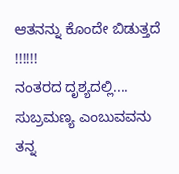ಆತನನ್ನು ಕೊಂದೇ ಬಿಡುತ್ತದೆ !!!!!!
ನಂತರದ ದೃಶ್ಯದಲ್ಲಿ.... ಸುಬ್ರಮಣ್ಯ ಎಂಬುವವನು ತನ್ನ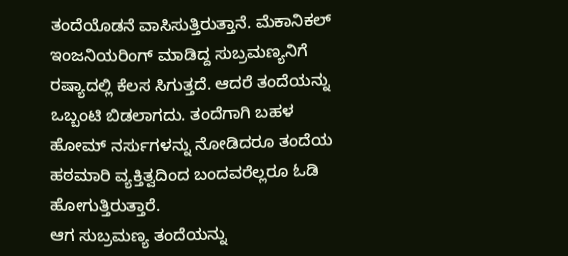ತಂದೆಯೊಡನೆ ವಾಸಿಸುತ್ತಿರುತ್ತಾನೆ. ಮೆಕಾನಿಕಲ್ ಇಂಜನಿಯರಿಂಗ್ ಮಾಡಿದ್ದ ಸುಬ್ರಮಣ್ಯನಿಗೆ ರಷ್ಯಾದಲ್ಲಿ ಕೆಲಸ ಸಿಗುತ್ತದೆ. ಆದರೆ ತಂದೆಯನ್ನು ಒಬ್ಬಂಟಿ ಬಿಡಲಾಗದು. ತಂದೆಗಾಗಿ ಬಹಳ ಹೋಮ್ ನರ್ಸುಗಳನ್ನು ನೋಡಿದರೂ ತಂದೆಯ ಹಠಮಾರಿ ವ್ಯಕ್ತಿತ್ವದಿಂದ ಬಂದವರೆಲ್ಲರೂ ಓಡಿ ಹೋಗುತ್ತಿರುತ್ತಾರೆ.
ಆಗ ಸುಬ್ರಮಣ್ಯ ತಂದೆಯನ್ನು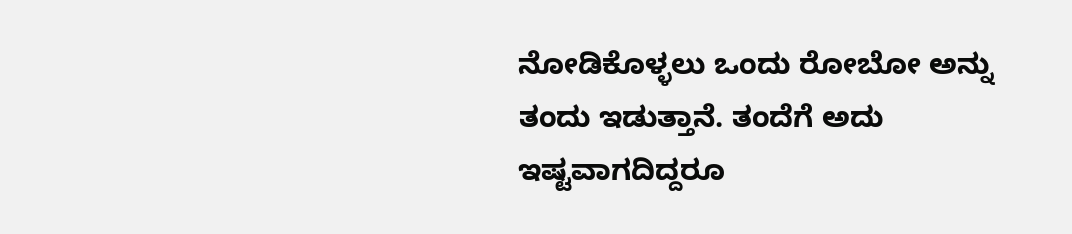ನೋಡಿಕೊಳ್ಳಲು ಒಂದು ರೋಬೋ ಅನ್ನು ತಂದು ಇಡುತ್ತಾನೆ. ತಂದೆಗೆ ಅದು ಇಷ್ಟವಾಗದಿದ್ದರೂ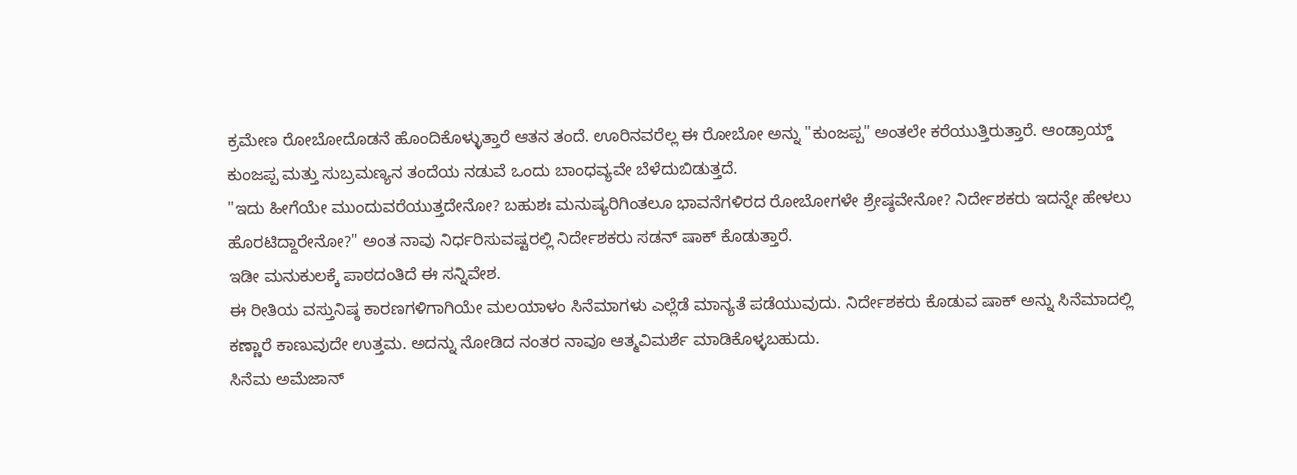ಕ್ರಮೇಣ ರೋಬೋದೊಡನೆ ಹೊಂದಿಕೊಳ್ಳುತ್ತಾರೆ ಆತನ ತಂದೆ. ಊರಿನವರೆಲ್ಲ ಈ ರೋಬೋ ಅನ್ನು "ಕುಂಜಪ್ಪ" ಅಂತಲೇ ಕರೆಯುತ್ತಿರುತ್ತಾರೆ. ಆಂಡ್ರಾಯ್ಡ್ ಕುಂಜಪ್ಪ ಮತ್ತು ಸುಬ್ರಮಣ್ಯನ ತಂದೆಯ ನಡುವೆ ಒಂದು ಬಾಂಧವ್ಯವೇ ಬೆಳೆದುಬಿಡುತ್ತದೆ.
"ಇದು ಹೀಗೆಯೇ ಮುಂದುವರೆಯುತ್ತದೇನೋ? ಬಹುಶಃ ಮನುಷ್ಯರಿಗಿಂತಲೂ ಭಾವನೆಗಳಿರದ ರೋಬೋಗಳೇ ಶ್ರೇಷ್ಠವೇನೋ? ನಿರ್ದೇಶಕರು ಇದನ್ನೇ ಹೇಳಲು ಹೊರಟಿದ್ದಾರೇನೋ?" ಅಂತ ನಾವು ನಿರ್ಧರಿಸುವಷ್ಟರಲ್ಲಿ ನಿರ್ದೇಶಕರು ಸಡನ್ ಷಾಕ್ ಕೊಡುತ್ತಾರೆ.
ಇಡೀ ಮನುಕುಲಕ್ಕೆ ಪಾಠದಂತಿದೆ ಈ ಸನ್ನಿವೇಶ.
ಈ ರೀತಿಯ ವಸ್ತುನಿಷ್ಠ ಕಾರಣಗಳಿಗಾಗಿಯೇ ಮಲಯಾಳಂ ಸಿನೆಮಾಗಳು ಎಲ್ಲೆಡೆ ಮಾನ್ಯತೆ ಪಡೆಯುವುದು. ನಿರ್ದೇಶಕರು ಕೊಡುವ ಷಾಕ್ ಅನ್ನು ಸಿನೆಮಾದಲ್ಲಿ ಕಣ್ಣಾರೆ ಕಾಣುವುದೇ ಉತ್ತಮ. ಅದನ್ನು ನೋಡಿದ ನಂತರ ನಾವೂ ಆತ್ಮವಿಮರ್ಶೆ ಮಾಡಿಕೊಳ್ಳಬಹುದು.
ಸಿನೆಮ ಅಮೆಜಾನ್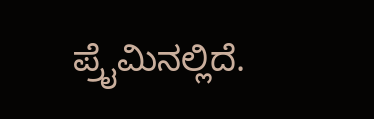ಪ್ರೈಮಿನಲ್ಲಿದೆ.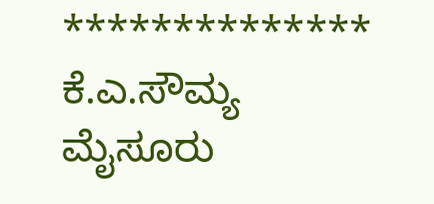**************
ಕೆ.ಎ.ಸೌಮ್ಯ
ಮೈಸೂರು